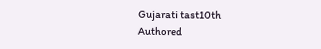Gujarati tast10th
Authored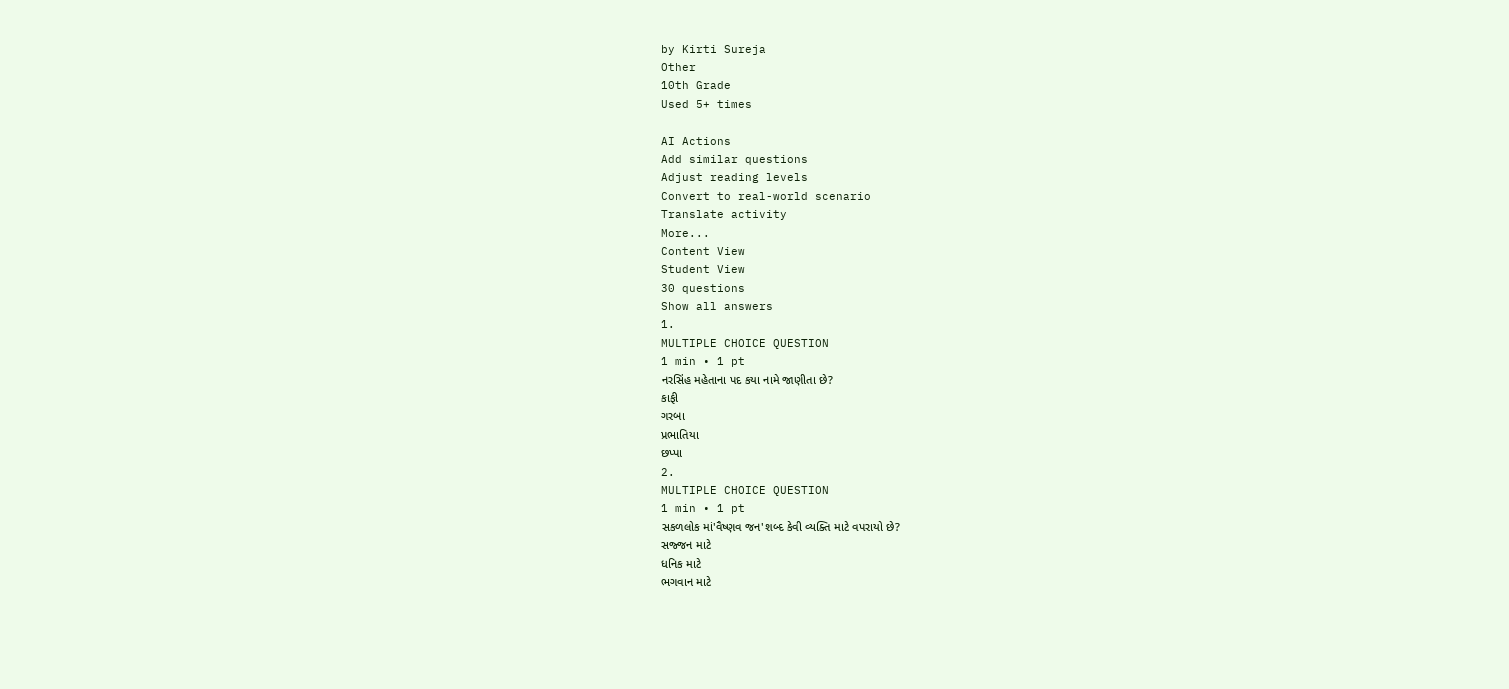by Kirti Sureja
Other
10th Grade
Used 5+ times

AI Actions
Add similar questions
Adjust reading levels
Convert to real-world scenario
Translate activity
More...
Content View
Student View
30 questions
Show all answers
1.
MULTIPLE CHOICE QUESTION
1 min • 1 pt
નરસિંહ મહેતાના પદ કયા નામે જાણીતા છે?
કાફી
ગરબા
પ્રભાતિયા
છપ્પા
2.
MULTIPLE CHOICE QUESTION
1 min • 1 pt
સકળલોક માં'વૈષ્ણવ જન'શબ્દ કેવી વ્યક્તિ માટે વપરાયો છે?
સજ્જન માટે
ધનિક માટે
ભગવાન માટે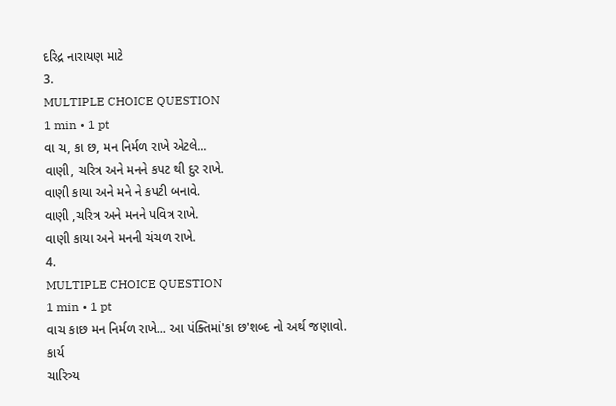દરિદ્ર નારાયણ માટે
3.
MULTIPLE CHOICE QUESTION
1 min • 1 pt
વા ચ, કા છ, મન નિર્મળ રાખે એટલે...
વાણી, ચરિત્ર અને મનને કપટ થી દુર રાખે.
વાણી કાયા અને મને ને કપટી બનાવે.
વાણી ,ચરિત્ર અને મનને પવિત્ર રાખે.
વાણી કાયા અને મનની ચંચળ રાખે.
4.
MULTIPLE CHOICE QUESTION
1 min • 1 pt
વાચ કાછ મન નિર્મળ રાખે... આ પંક્તિમાં'કા છ'શબ્દ નો અર્થ જણાવો.
કાર્ય
ચારિત્ર્ય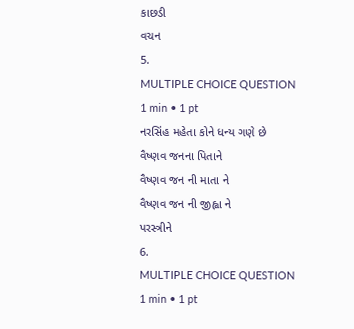કાછડી
વચન
5.
MULTIPLE CHOICE QUESTION
1 min • 1 pt
નરસિંહ મહેતા કોને ધન્ય ગણે છે
વૈષ્ણવ જનના પિતાને
વૈષ્ણવ જન ની માતા ને
વૈષ્ણવ જન ની જીહ્વા ને
પરસ્ત્રીને
6.
MULTIPLE CHOICE QUESTION
1 min • 1 pt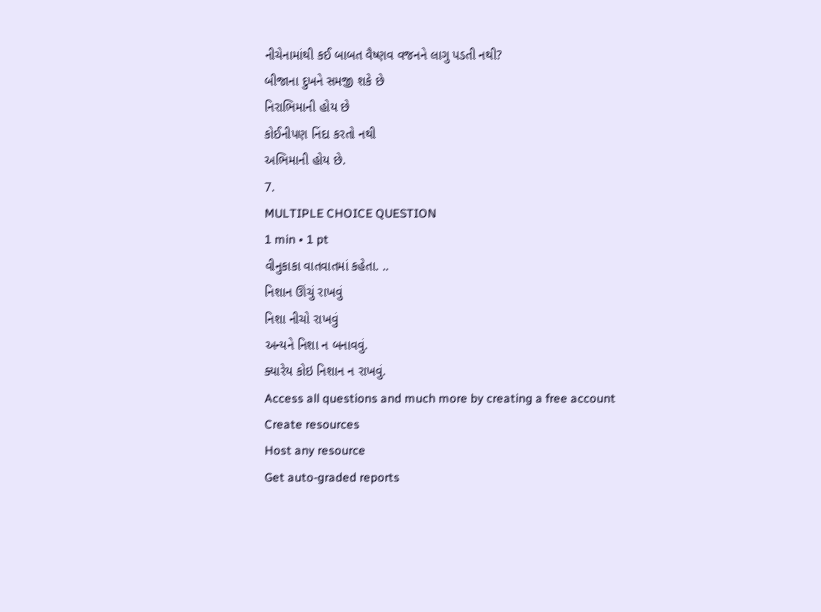નીચેનામાંથી કઈ બાબત વૈષ્ણવ વજનને લાગુ પડતી નથી?
બીજાના દુખને સમજી શકે છે
નિરાભિમાની હોય છે
કોઈનીપણ નિંદા કરતો નથી
અભિમાની હોય છે.
7.
MULTIPLE CHOICE QUESTION
1 min • 1 pt
વીનુકાકા વાતવાતમાં કહેતા. ..
નિશાન ઊંચું રાખવું
નિશા નીચો રાખવું
અન્યને નિશા ન બનાવવું.
ક્યારેય કોઇ નિશાન ન રાખવું.
Access all questions and much more by creating a free account
Create resources
Host any resource
Get auto-graded reports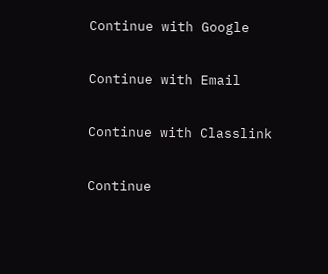Continue with Google

Continue with Email

Continue with Classlink

Continue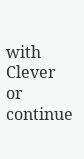with Clever
or continue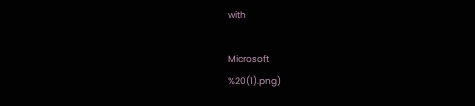with

Microsoft
%20(1).png)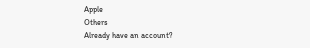Apple
Others
Already have an account?